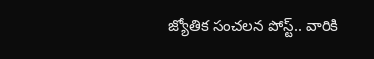జ్యోతిక సంచలన పోస్ట్.. వారికి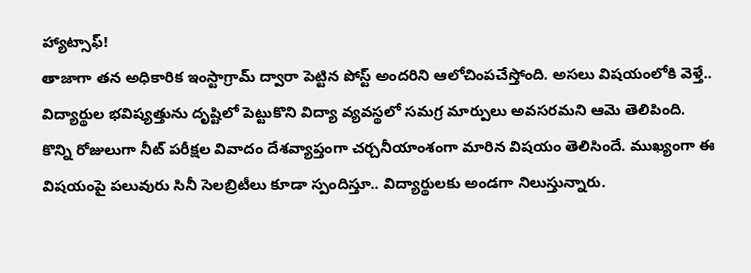హ్యాట్సాఫ్!
తాజాగా తన అధికారిక ఇంస్టాగ్రామ్ ద్వారా పెట్టిన పోస్ట్ అందరిని ఆలోచింపచేస్తోంది. అసలు విషయంలోకి వెళ్తే.. విద్యార్థుల భవిష్యత్తును దృష్టిలో పెట్టుకొని విద్యా వ్యవస్థలో సమగ్ర మార్పులు అవసరమని ఆమె తెలిపింది.
కొన్ని రోజులుగా నీట్ పరీక్షల వివాదం దేశవ్యాప్తంగా చర్చనీయాంశంగా మారిన విషయం తెలిసిందే. ముఖ్యంగా ఈ విషయంపై పలువురు సినీ సెలబ్రిటీలు కూడా స్పందిస్తూ.. విద్యార్థులకు అండగా నిలుస్తున్నారు.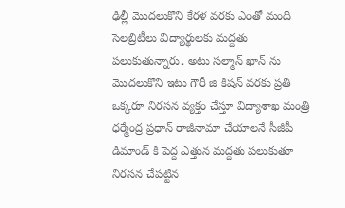ఢిల్లీ మొదలుకొని కేరళ వరకు ఎంతో మంది సెలబ్రిటీలు విద్యార్థులకు మద్దతు పలుకుతున్నారు. అటు సల్మాన్ ఖాన్ ను మొదలుకొని ఇటు గౌరీ జి కిషన్ వరకు ప్రతి ఒక్కరూ నిరసన వ్యక్తం చేస్తూ విద్యాశాఖ మంత్రి ధర్మేంద్ర ప్రధాన్ రాజీనామా చేయాలనే సీజీపీ డిమాండ్ కి పెద్ద ఎత్తున మద్దతు పలుకుతూ నిరసన చేపట్టిన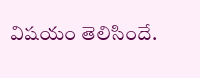విషయం తెలిసిందే.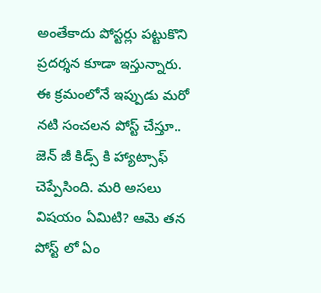అంతేకాదు పోస్టర్లు పట్టుకొని ప్రదర్శన కూడా ఇస్తున్నారు. ఈ క్రమంలోనే ఇప్పుడు మరో నటి సంచలన పోస్ట్ చేస్తూ.. జెన్ జీ కిడ్స్ కి హ్యాట్సాఫ్ చెప్పేసింది. మరి అసలు విషయం ఏమిటి? ఆమె తన పోస్ట్ లో ఏం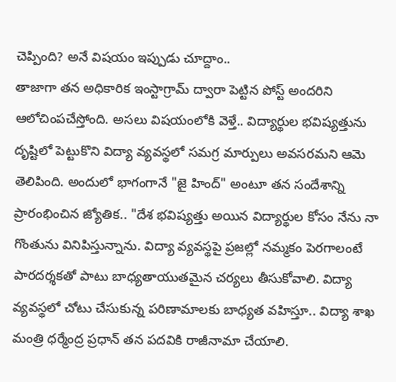చెప్పింది? అనే విషయం ఇప్పుడు చూద్దాం..
తాజాగా తన అధికారిక ఇంస్టాగ్రామ్ ద్వారా పెట్టిన పోస్ట్ అందరిని ఆలోచింపచేస్తోంది. అసలు విషయంలోకి వెళ్తే.. విద్యార్థుల భవిష్యత్తును దృష్టిలో పెట్టుకొని విద్యా వ్యవస్థలో సమగ్ర మార్పులు అవసరమని ఆమె తెలిపింది. అందులో భాగంగానే "జై హింద్" అంటూ తన సందేశాన్ని ప్రారంభించిన జ్యోతిక.. "దేశ భవిష్యత్తు అయిన విద్యార్థుల కోసం నేను నా గొంతును వినిపిస్తున్నాను. విద్యా వ్యవస్థపై ప్రజల్లో నమ్మకం పెరగాలంటే పారదర్శకతో పాటు బాధ్యతాయుతమైన చర్యలు తీసుకోవాలి. విద్యా వ్యవస్థలో చోటు చేసుకున్న పరిణామాలకు బాధ్యత వహిస్తూ.. విద్యా శాఖ మంత్రి ధర్మేంద్ర ప్రధాన్ తన పదవికి రాజీనామా చేయాలి.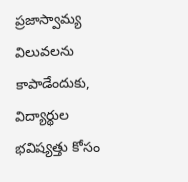ప్రజాస్వామ్య విలువలను కాపాడేందుకు, విద్యార్థుల భవిష్యత్తు కోసం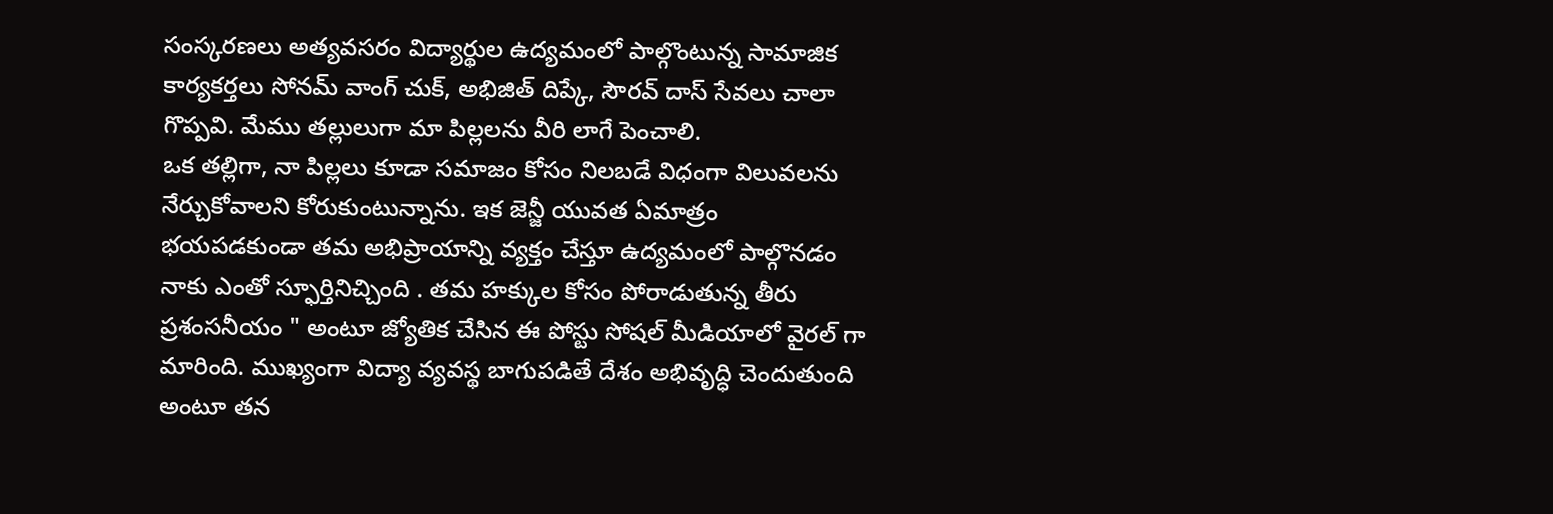సంస్కరణలు అత్యవసరం విద్యార్థుల ఉద్యమంలో పాల్గొంటున్న సామాజిక కార్యకర్తలు సోనమ్ వాంగ్ చుక్, అభిజిత్ దిప్కే, సౌరవ్ దాస్ సేవలు చాలా గొప్పవి. మేము తల్లులుగా మా పిల్లలను వీరి లాగే పెంచాలి.
ఒక తల్లిగా, నా పిల్లలు కూడా సమాజం కోసం నిలబడే విధంగా విలువలను నేర్చుకోవాలని కోరుకుంటున్నాను. ఇక జెన్జీ యువత ఏమాత్రం భయపడకుండా తమ అభిప్రాయాన్ని వ్యక్తం చేస్తూ ఉద్యమంలో పాల్గొనడం నాకు ఎంతో స్ఫూర్తినిచ్చింది . తమ హక్కుల కోసం పోరాడుతున్న తీరు ప్రశంసనీయం " అంటూ జ్యోతిక చేసిన ఈ పోస్టు సోషల్ మీడియాలో వైరల్ గా మారింది. ముఖ్యంగా విద్యా వ్యవస్థ బాగుపడితే దేశం అభివృద్ధి చెందుతుంది అంటూ తన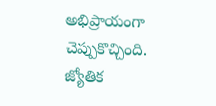అభిప్రాయంగా చెప్పుకొచ్చింది.
జ్యోతిక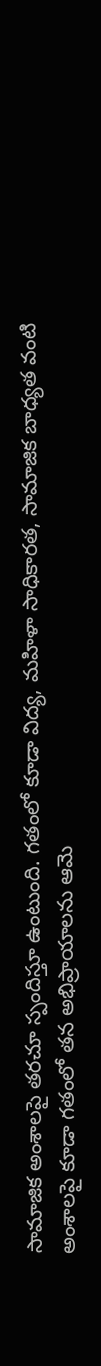సామాజిక అంశాలపై తరచూ స్పందిస్తూ ఉంటుంది. గతంలో కూడా విద్య, మహిళా సాధికారత, సామాజిక బాధ్యత వంటి అంశాలపై కూడా గతంలో తన అభిప్రాయాలను ఆమె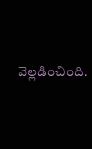వెల్లడించింది.